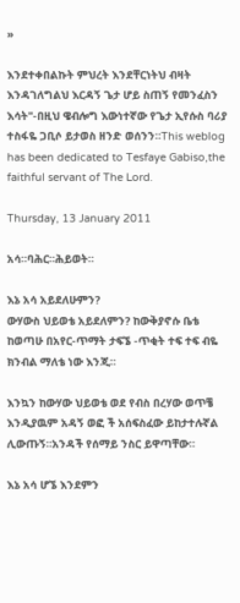»

እንደተቀበልኩት ምህረት እንደቸርነትህ ብዛት እንዳገለግልህ እርዳኝ ጌታ ሆይ ስጠኝ የመንፈስን እሳት"-በዚህ ዌብሎግ እውነተኛው የጌታ ኢየሱስ ባሪያ ተስፋዬ ጋቢሶ ይታወስ ዘንድ ወሰንን።This weblog has been dedicated to Tesfaye Gabiso,the faithful servant of The Lord.

Thursday, 13 January 2011

አሳ።ባሕር።ሕይወት።

እኔ አሳ አይደለሁምን?
ውሃውስ ህይወቴ አይደለምን? ከውቅያኖሱ ቤቴ ከወጣሁ በአየር-ጥማት ታፍኜ -ጥቂት ተፍ ተፍ ብዬ ክንብል ማለቴ ነው እንጂ።

እንኳን ከውሃው ህይወቴ ወደ የብስ በረሃው ወጥቼ እንዲያዉም አዳኝ ወፎ ች አሰፍስፈው ይከታተሉኛል ሊውጡኝ።አንዳች የሰማይ ንስር ይዋጣቸው።

እኔ አሳ ሆኜ እንደምን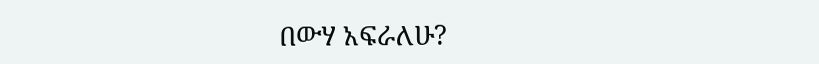በውሃ አፍራለሁ?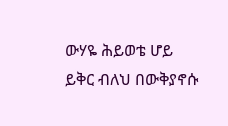ውሃዬ ሕይወቴ ሆይ ይቅር ብለህ በውቅያኖሱ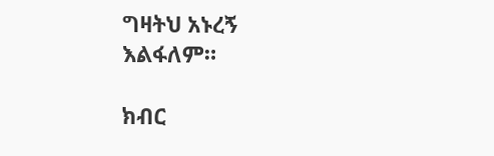ግዛትህ አኑረኝ እልፋለም።

ክብር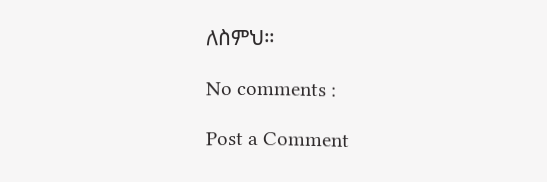ለስምህ።

No comments :

Post a Comment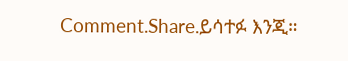Comment.Share.ይሳተፉ እንጂ።